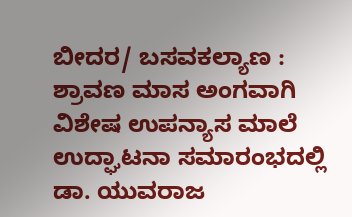ಬೀದರ/ ಬಸವಕಲ್ಯಾಣ : ಶ್ರಾವಣ ಮಾಸ ಅಂಗವಾಗಿ ವಿಶೇಷ ಉಪನ್ಯಾಸ ಮಾಲೆ ಉದ್ಘಾಟನಾ ಸಮಾರಂಭದಲ್ಲಿ ಡಾ. ಯುವರಾಜ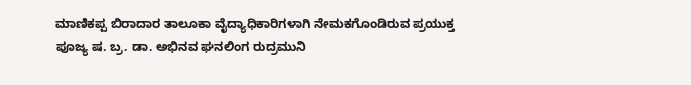ಮಾಣಿಕಪ್ಪ ಬಿರಾದಾರ ತಾಲೂಕಾ ವೈದ್ಯಾಧಿಕಾರಿಗಳಾಗಿ ನೇಮಕಗೊಂಡಿರುವ ಪ್ರಯುಕ್ತ ಪೂಜ್ಯ ಷ. ಬ್ರ. ಡಾ. ಅಭಿನವ ಘನಲಿಂಗ ರುದ್ರಮುನಿ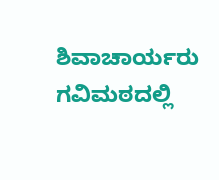ಶಿವಾಚಾರ್ಯರು ಗವಿಮಠದಲ್ಲಿ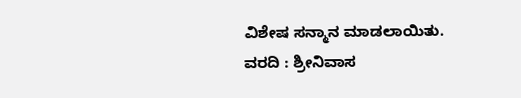ವಿಶೇಷ ಸನ್ಮಾನ ಮಾಡಲಾಯಿತು.
ವರದಿ : ಶ್ರೀನಿವಾಸ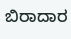ಬಿರಾದಾರ